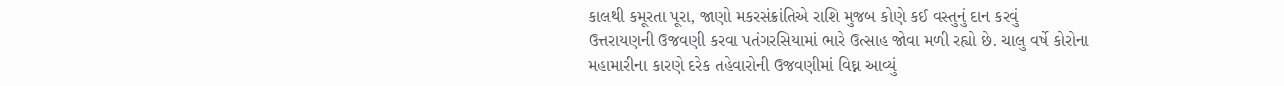કાલથી કમૂરતા પૂરા, જાણો મકરસંક્રાંતિએ રાશિ મુજબ કોણે કઈ વસ્તુનું દાન કરવું
ઉત્તરાયણની ઉજવણી કરવા પતંગરસિયામાં ભારે ઉત્સાહ જોવા મળી રહ્યો છે. ચાલુ વર્ષે કોરોના મહામારીના કારણે દરેક તહેવારોની ઉજવણીમાં વિઘ્ન આવ્યું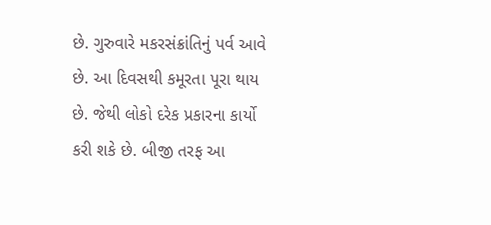છે. ગુરુવારે મકરસંક્રાંતિનું પર્વ આવે છે. આ દિવસથી કમૂરતા પૂરા થાય છે. જેથી લોકો દરેક પ્રકારના કાર્યો કરી શકે છે. બીજી તરફ આ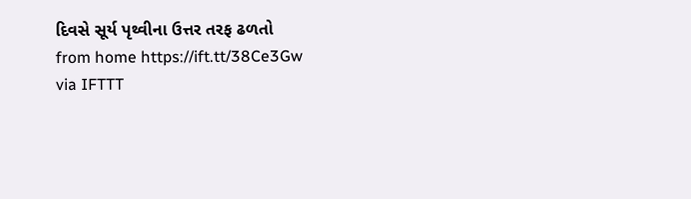દિવસે સૂર્ય પૃથ્વીના ઉત્તર તરફ ઢળતો
from home https://ift.tt/38Ce3Gw
via IFTTT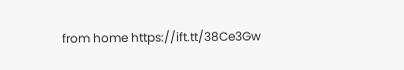from home https://ift.tt/38Ce3Gw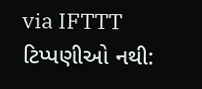via IFTTT
ટિપ્પણીઓ નથી: